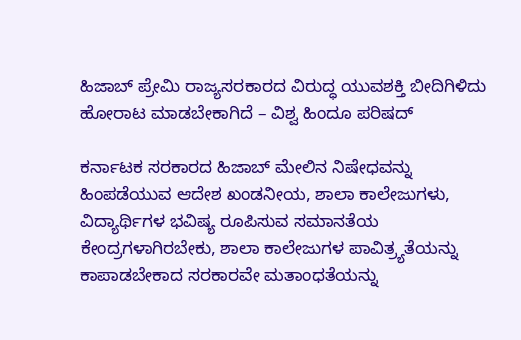ಹಿಜಾಬ್ ಪ್ರೇಮಿ ರಾಜ್ಯಸರಕಾರದ ವಿರುದ್ಧ ಯುವಶಕ್ತಿ ಬೀದಿಗಿಳಿದು ಹೋರಾಟ ಮಾಡಬೇಕಾಗಿದೆ – ವಿಶ್ವ ಹಿಂದೂ ಪರಿಷದ್

ಕರ್ನಾಟಕ ಸರಕಾರದ ಹಿಜಾಬ್ ಮೇಲಿನ ನಿಷೇಧವನ್ನು ಹಿಂಪಡೆಯುವ ಆದೇಶ ಖಂಡನೀಯ, ಶಾಲಾ ಕಾಲೇಜುಗಳು, ವಿದ್ಯಾರ್ಥಿಗಳ ಭವಿಷ್ಯ ರೂಪಿಸುವ ಸಮಾನತೆಯ ಕೇಂದ್ರಗಳಾಗಿರಬೇಕು, ಶಾಲಾ ಕಾಲೇಜುಗಳ ಪಾವಿತ್ರ್ಯತೆಯನ್ನು ಕಾಪಾಡಬೇಕಾದ ಸರಕಾರವೇ ಮತಾಂಧತೆಯನ್ನು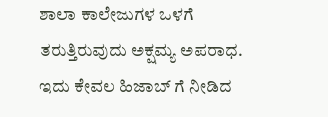ಶಾಲಾ ಕಾಲೇಜುಗಳ ಒಳಗೆ ತರುತ್ತಿರುವುದು ಅಕ್ಷಮ್ಯ ಅಪರಾಧ. ಇದು ಕೇವಲ ಹಿಜಾಬ್ ಗೆ ನೀಡಿದ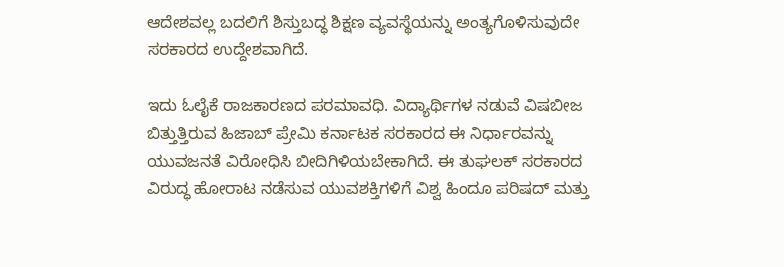ಆದೇಶವಲ್ಲ ಬದಲಿಗೆ ಶಿಸ್ತುಬದ್ಧ ಶಿಕ್ಷಣ ವ್ಯವಸ್ಥೆಯನ್ನು ಅಂತ್ಯಗೊಳಿಸುವುದೇ ಸರಕಾರದ ಉದ್ದೇಶವಾಗಿದೆ.

ಇದು ಓಲೈಕೆ ರಾಜಕಾರಣದ ಪರಮಾವಧಿ. ವಿದ್ಯಾರ್ಥಿಗಳ ನಡುವೆ ವಿಷಬೀಜ ಬಿತ್ತುತ್ತಿರುವ ಹಿಜಾಬ್ ಪ್ರೇಮಿ ಕರ್ನಾಟಕ ಸರಕಾರದ ಈ ನಿರ್ಧಾರವನ್ನು ಯುವಜನತೆ ವಿರೋಧಿಸಿ ಬೀದಿಗಿಳಿಯಬೇಕಾಗಿದೆ. ಈ ತುಘಲಕ್ ಸರಕಾರದ ವಿರುದ್ಧ ಹೋರಾಟ ನಡೆಸುವ ಯುವಶಕ್ತಿಗಳಿಗೆ ವಿಶ್ವ ಹಿಂದೂ ಪರಿಷದ್ ಮತ್ತು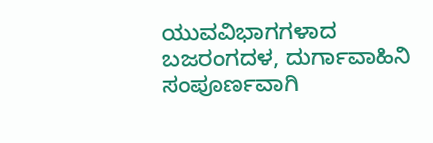ಯುವವಿಭಾಗಗಳಾದ ಬಜರಂಗದಳ, ದುರ್ಗಾವಾಹಿನಿ ಸಂಪೂರ್ಣವಾಗಿ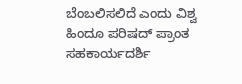ಬೆಂಬಲಿಸಲಿದೆ ಎಂದು ವಿಶ್ವ ಹಿಂದೂ ಪರಿಷದ್ ಪ್ರಾಂತ ಸಹಕಾರ್ಯದರ್ಶಿ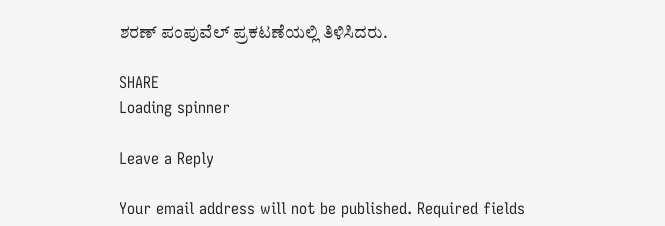ಶರಣ್ ಪಂಪುವೆಲ್ ಪ್ರಕಟಣೆಯಲ್ಲಿ ತಿಳಿಸಿದರು.

SHARE
Loading spinner

Leave a Reply

Your email address will not be published. Required fields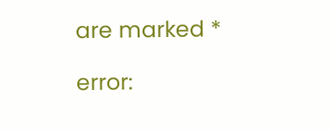are marked *

error: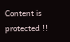Content is protected !!